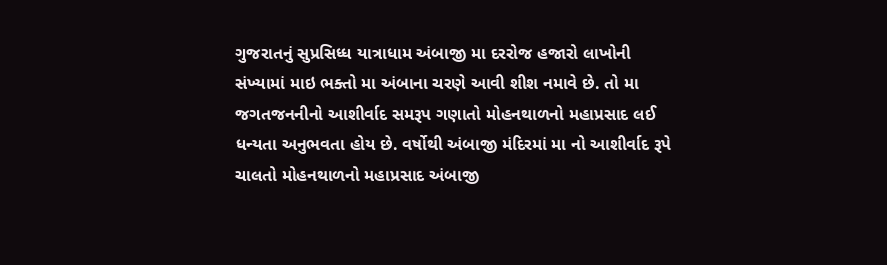ગુજરાતનું સુપ્રસિધ્ધ યાત્રાધામ અંબાજી મા દરરોજ હજારો લાખોની સંખ્યામાં માઇ ભક્તો મા અંબાના ચરણે આવી શીશ નમાવે છે. તો મા જગતજનનીનો આશીર્વાદ સમરૂપ ગણાતો મોહનથાળનો મહાપ્રસાદ લઈ ધન્યતા અનુભવતા હોય છે. વર્ષોથી અંબાજી મંદિરમાં મા નો આશીર્વાદ રૂપે ચાલતો મોહનથાળનો મહાપ્રસાદ અંબાજી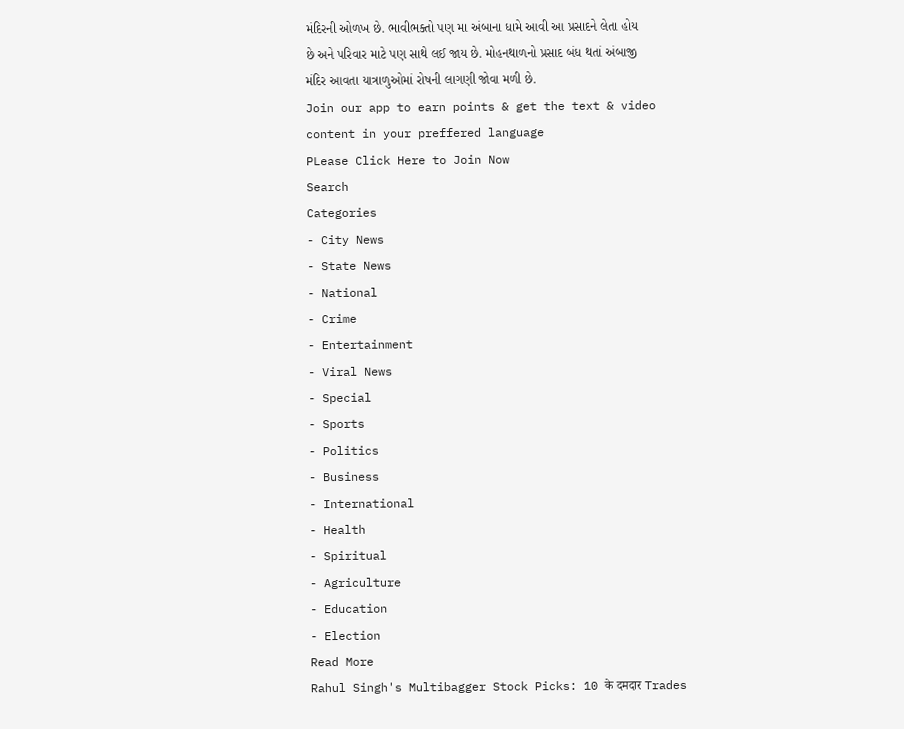મંદિરની ઓળખ છે. ભાવીભક્તો પણ મા અંબાના ધામે આવી આ પ્રસાદને લેતા હોય છે અને પરિવાર માટે પણ સાથે લઈ જાય છે. મોહનથાળનો પ્રસાદ બંધ થતાં અંબાજી મંદિર આવતા યાત્રાળુઓમાં રોષની લાગણી જોવા મળી છે.
Join our app to earn points & get the text & video content in your preffered language
PLease Click Here to Join Now
Search
Categories
- City News
- State News
- National
- Crime
- Entertainment
- Viral News
- Special
- Sports
- Politics
- Business
- International
- Health
- Spiritual
- Agriculture
- Education
- Election
Read More
Rahul Singh's Multibagger Stock Picks: 10 के दमदार Trades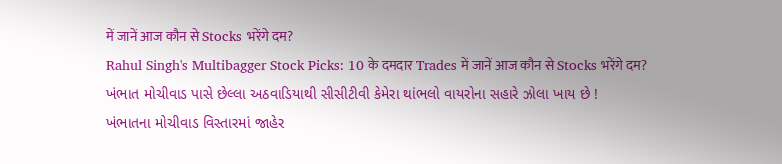में जानें आज कौन से Stocks भरेंगे दम?
Rahul Singh's Multibagger Stock Picks: 10 के दमदार Trades में जानें आज कौन से Stocks भरेंगे दम?
ખંભાત મોચીવાડ પાસે છેલ્લા અઠવાડિયાથી સીસીટીવી કેમેરા થાંભલો વાયરોના સહારે ઝોલા ખાય છે !
ખંભાતના મોચીવાડ વિસ્તારમાં જાહેર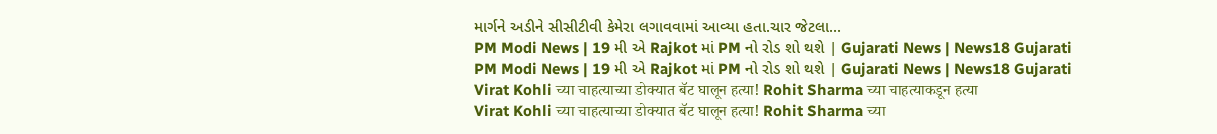માર્ગને અડીને સીસીટીવી કેમેરા લગાવવામાં આવ્યા હતા.ચાર જેટલા...
PM Modi News | 19 મી એ Rajkot માં PM નો રોડ શો થશે | Gujarati News | News18 Gujarati
PM Modi News | 19 મી એ Rajkot માં PM નો રોડ શો થશે | Gujarati News | News18 Gujarati
Virat Kohli च्या चाहत्याच्या डोक्यात बॅट घालून हत्या! Rohit Sharma च्या चाहत्याकडून हत्या
Virat Kohli च्या चाहत्याच्या डोक्यात बॅट घालून हत्या! Rohit Sharma च्या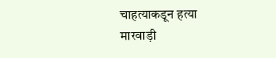चाहत्याकडून हत्या
मारवाड़ी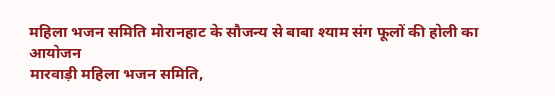महिला भजन समिति मोरानहाट के सौजन्य से बाबा श्याम संग फूलों की होली का आयोजन
मारवाड़ी महिला भजन समिति,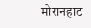मोरानहाट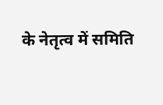के नेतृत्व में समिति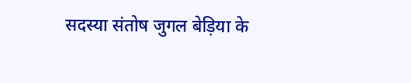सदस्या संतोष जुगल बेड़िया के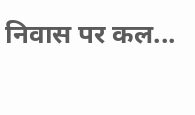निवास पर कल...